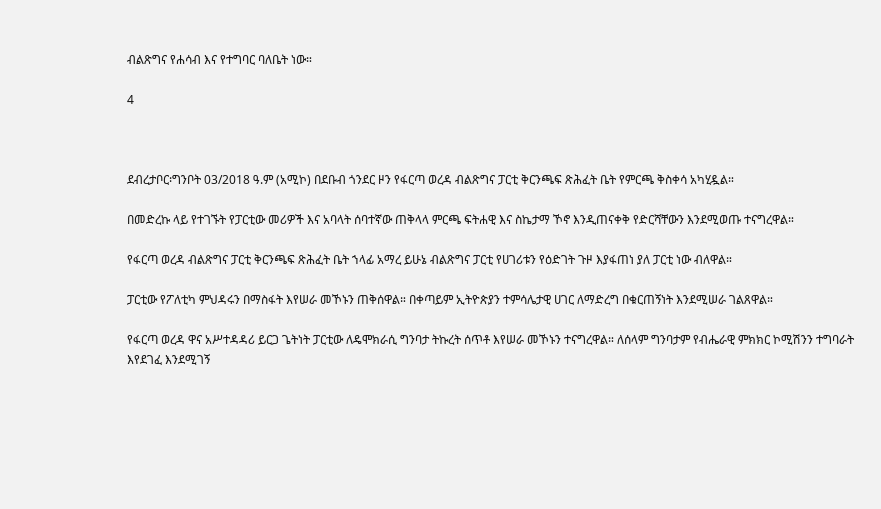ብልጽግና የሐሳብ እና የተግባር ባለቤት ነው።

4



ደብረታቦር፡ግንቦት 03/2018 ዓ.ም (አሚኮ) በደቡብ ጎንደር ዞን የፋርጣ ወረዳ ብልጽግና ፓርቲ ቅርንጫፍ ጽሕፈት ቤት የምርጫ ቅስቀሳ አካሂዷል።

በመድረኩ ላይ የተገኙት የፓርቲው መሪዎች እና አባላት ሰባተኛው ጠቅላላ ምርጫ ፍትሐዊ እና ስኬታማ ኾኖ እንዲጠናቀቅ የድርሻቸውን እንደሚወጡ ተናግረዋል።

የፋርጣ ወረዳ ብልጽግና ፓርቲ ቅርንጫፍ ጽሕፈት ቤት ኀላፊ አማረ ይሁኔ ብልጽግና ፓርቲ የሀገሪቱን የዕድገት ጉዞ እያፋጠነ ያለ ፓርቲ ነው ብለዋል።

ፓርቲው የፖለቲካ ምህዳሩን በማስፋት እየሠራ መኾኑን ጠቅሰዋል። በቀጣይም ኢትዮጵያን ተምሳሌታዊ ሀገር ለማድረግ በቁርጠኝነት እንደሚሠራ ገልጸዋል።

የፋርጣ ወረዳ ዋና አሥተዳዳሪ ይርጋ ጌትነት ፓርቲው ለዴሞክራሲ ግንባታ ትኩረት ሰጥቶ እየሠራ መኾኑን ተናግረዋል። ለሰላም ግንባታም የብሔራዊ ምክክር ኮሚሽንን ተግባራት እየደገፈ እንደሚገኝ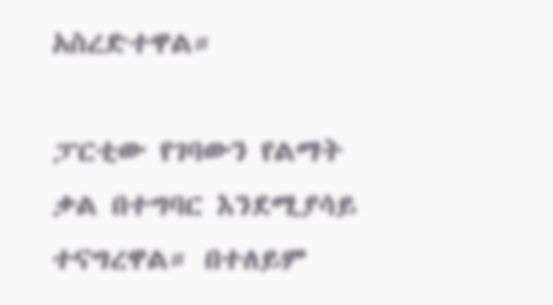አስረድተዋል።

ፓርቲው የገባውን የልማት ቃል በተግባር እንደሚያሳይ ተናግረዋል። በተለይም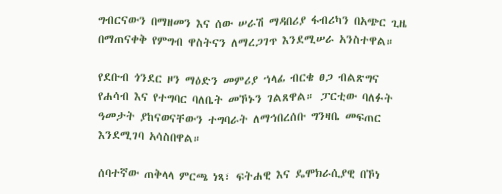ግብርናውን በማዘመን እና ሰው ሠራሽ ማዳበሪያ ፋብሪካን በአጭር ጊዜ በማጠናቀቅ የምግብ ዋስትናን ለማረጋገጥ እንደሚሠራ አንስተዋል።

የደቡብ ጎንደር ዞን ማዕድን መምሪያ ኀላፊ ብርቄ ፀጋ ብልጽግና የሐሳብ እና የተግባር ባለቤት መኾኑን ገልጸዋል። ፓርቲው ባለፉት ዓመታት ያከናወናቸውን ተግባራት ለማኅበረሰቡ ግንዛቤ መፍጠር እንደሚገባ አሳስበዋል።

ሰባተኛው ጠቅላላ ምርጫ ነጻ፣ ፍትሐዊ እና ዴሞክራሲያዊ በኾነ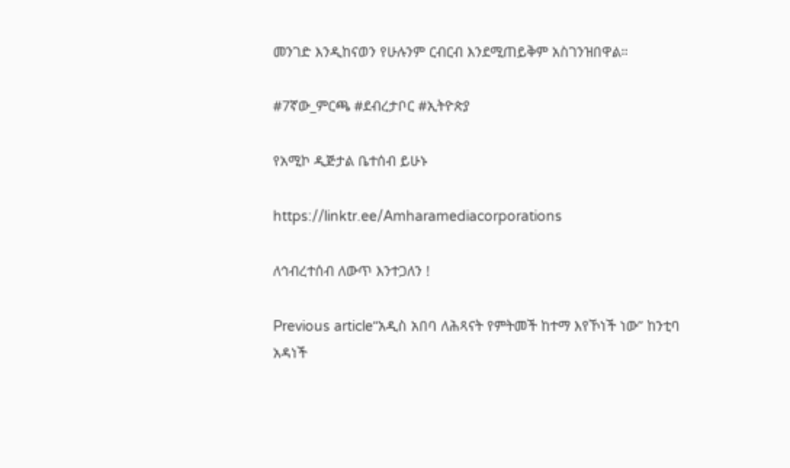መንገድ እንዲከናወን የሁሉንም ርብርብ እንደሚጠይቅም አስገንዝበዋል።

#7ኛው_ምርጫ #ደብረታቦር #ኢትዮጵያ

የአሚኮ ዲጅታል ቤተሰብ ይሁኑ

https://linktr.ee/Amharamediacorporations

ለኅብረተሰብ ለውጥ እንተጋለን !

Previous article“አዲስ አበባ ለሕጻናት የምትመች ከተማ እየኾነች ነው” ከንቲባ አዳነች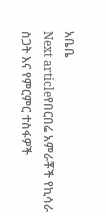አቤቤ
Next articleየበርበሬ አምራቾች የኪሳራ ስጋት እና የምርምር ተስፋዎች